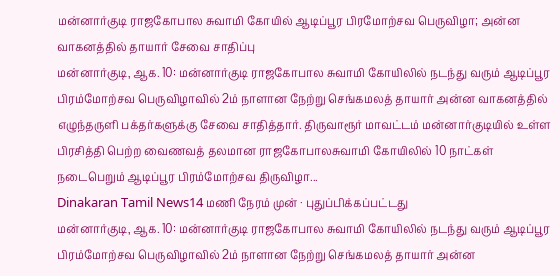மன்னார்குடி ராஜகோபால சுவாமி கோயில் ஆடிப்பூர பிரமோற்சவ பெருவிழா; அன்ன வாகனத்தில் தாயார் சேவை சாதிப்பு
மன்னார்குடி, ஆக. 10: மன்னார்குடி ராஜகோபால சுவாமி கோயிலில் நடந்து வரும் ஆடிப்பூர பிரம்மோற்சவ பெருவிழாவில் 2ம் நாளான நேற்று செங்கமலத் தாயார் அன்ன வாகனத்தில் எழுந்தருளி பக்தர்களுக்கு சேவை சாதித்தார். திருவாரூர் மாவட்டம் மன்னார்குடியில் உள்ள பிரசித்தி பெற்ற வைணவத் தலமான ராஜகோபாலசுவாமி கோயிலில் 10 நாட்கள் நடைபெறும் ஆடிப்பூர பிரம்மோற்சவ திருவிழா...
Dinakaran Tamil News14 மணி நேரம் முன் · புதுப்பிக்கப்பட்டது
மன்னார்குடி, ஆக. 10: மன்னார்குடி ராஜகோபால சுவாமி கோயிலில் நடந்து வரும் ஆடிப்பூர பிரம்மோற்சவ பெருவிழாவில் 2ம் நாளான நேற்று செங்கமலத் தாயார் அன்ன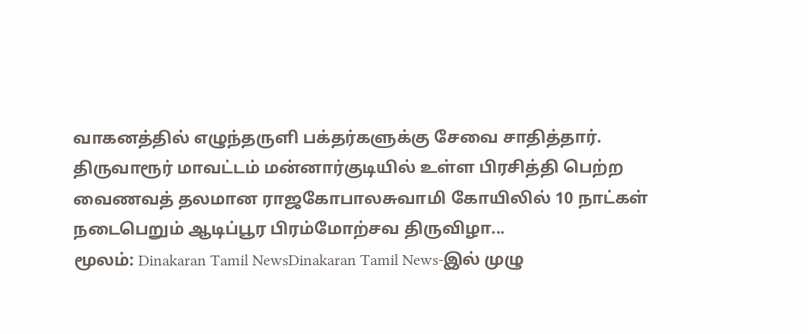வாகனத்தில் எழுந்தருளி பக்தர்களுக்கு சேவை சாதித்தார். திருவாரூர் மாவட்டம் மன்னார்குடியில் உள்ள பிரசித்தி பெற்ற வைணவத் தலமான ராஜகோபாலசுவாமி கோயிலில் 10 நாட்கள் நடைபெறும் ஆடிப்பூர பிரம்மோற்சவ திருவிழா...
மூலம்: Dinakaran Tamil NewsDinakaran Tamil News-இல் முழு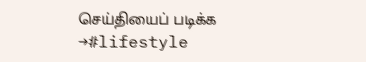செய்தியைப் படிக்க →#lifestyle